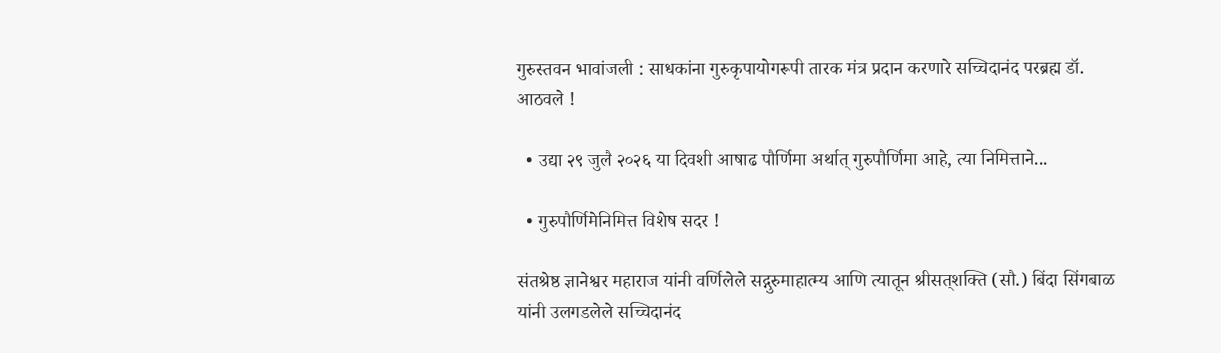गुरुस्तवन भावांजली : साधकांना गुरुकृपायोगरूपी तारक मंत्र प्रदान करणारे सच्चिदानंद परब्रह्म डॉ. आठवले !

  • उद्या २९ जुलै २०२६ या दिवशी आषाढ पौर्णिमा अर्थात् गुरुपौर्णिमा आहे, त्या निमित्ताने...

  • गुरुपौर्णिमेनिमित्त विशेष सदर !

संतश्रेष्ठ ज्ञानेश्वर महाराज यांनी वर्णिलेले सद्गुरुमाहात्म्य आणि त्यातून श्रीसत्‌शक्ति (सौ.) बिंदा सिंगबाळ यांनी उलगडलेले सच्चिदानंद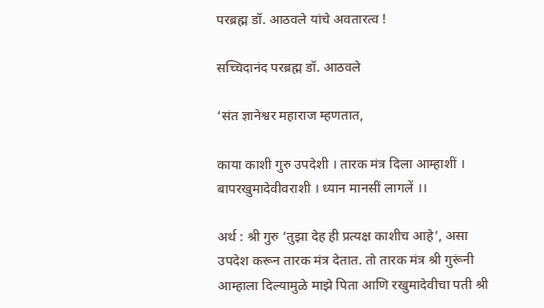परब्रह्म डॉ. आठवले यांचे अवतारत्व !

सच्चिदानंद परब्रह्म डॉ. आठवले

‘संत ज्ञानेश्वर महाराज म्हणतात,

काया काशी गुरु उपदेशी । तारक मंत्र दिला आम्हाशीं ।
बापरखुमादेवीवराशी । ध्यान मानसीं लागलें ।।

अर्थ : श्री गुरु ‘तुझा देह ही प्रत्यक्ष काशीच आहे’, असा उपदेश करून तारक मंत्र देतात. तो तारक मंत्र श्री गुरूंनी आम्हाला दिल्यामुळे माझे पिता आणि रखुमादेवीचा पती श्री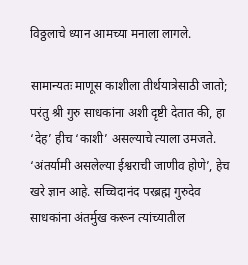विठ्ठलाचे ध्यान आमच्या मनाला लागले.

सामान्यतः माणूस काशीला तीर्थयात्रेसाठी जातो; परंतु श्री गुरु साधकांना अशी दृष्टी देतात की, हा ‘देह’ हीच ‘काशी’ असल्याचे त्याला उमजते. ‘अंतर्यामी असलेल्या ईश्वराची जाणीव होणे’, हेच खरे ज्ञान आहे. सच्चिदानंद परब्रह्म गुरुदेव साधकांना अंतर्मुख करून त्यांच्यातील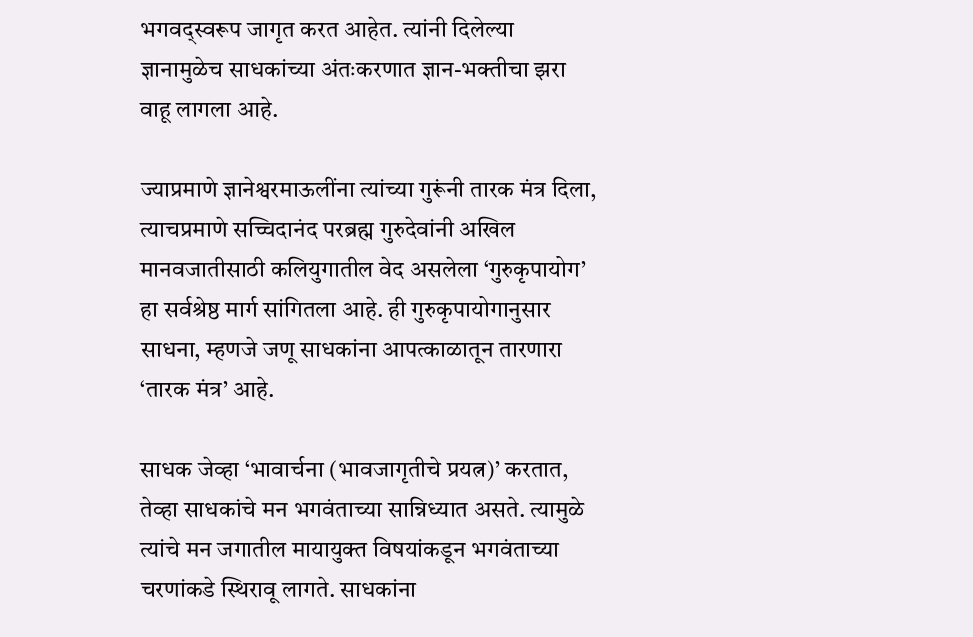भगवद्स्वरूप जागृत करत आहेत. त्यांनी दिलेल्या ज्ञानामुळेच साधकांच्या अंतःकरणात ज्ञान-भक्तीचा झरा वाहू लागला आहे.

ज्याप्रमाणे ज्ञानेश्वरमाऊलींना त्यांच्या गुरूंनी तारक मंत्र दिला, त्याचप्रमाणे सच्चिदानंद परब्रह्म गुरुदेवांनी अखिल मानवजातीसाठी कलियुगातील वेद असलेला ‘गुरुकृपायोग’ हा सर्वश्रेष्ठ मार्ग सांगितला आहे. ही गुरुकृपायोगानुसार साधना, म्हणजे जणू साधकांना आपत्काळातून तारणारा ‘तारक मंत्र’ आहे.

साधक जेव्हा ‘भावार्चना (भावजागृतीचे प्रयत्न)’ करतात, तेव्हा साधकांचे मन भगवंताच्या सान्निध्यात असते. त्यामुळे त्यांचे मन जगातील मायायुक्त विषयांकडून भगवंताच्या चरणांकडे स्थिरावू लागते. साधकांना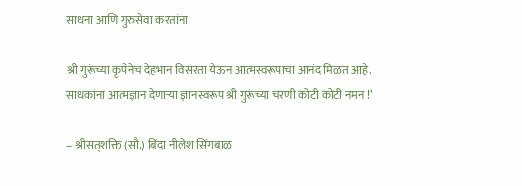साधना आणि गुरुसेवा करतांना

श्री गुरूंच्या कृपेनेच देहभान विसरता येऊन आत्मस्वरूपाचा आनंद मिळत आहे. साधकांना आत्मज्ञान देणार्‍या ज्ञानस्वरूप श्री गुरूंच्या चरणी कोटी कोटी नमन !’

– श्रीसत्‌शक्ति (सौ.) बिंदा नीलेश सिंगबाळ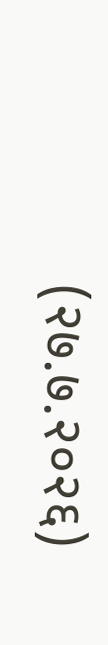(२७.७.२०२६)